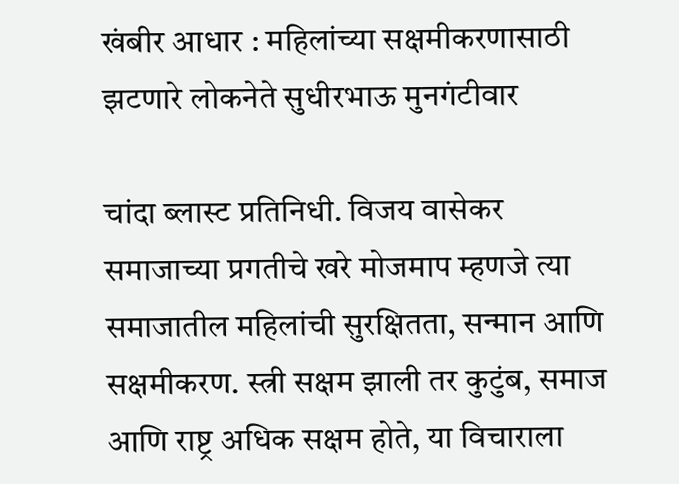खंबीर आधार : महिलांच्या सक्षमीकरणासाठी झटणारे लोकनेते सुधीरभाऊ मुनगंटीवार

चांदा ब्लास्ट प्रतिनिधी. विजय वासेकर
समाजाच्या प्रगतीचे खरे मोजमाप म्हणजे त्या समाजातील महिलांची सुरक्षितता, सन्मान आणि सक्षमीकरण. स्त्री सक्षम झाली तर कुटुंब, समाज आणि राष्ट्र अधिक सक्षम होते, या विचाराला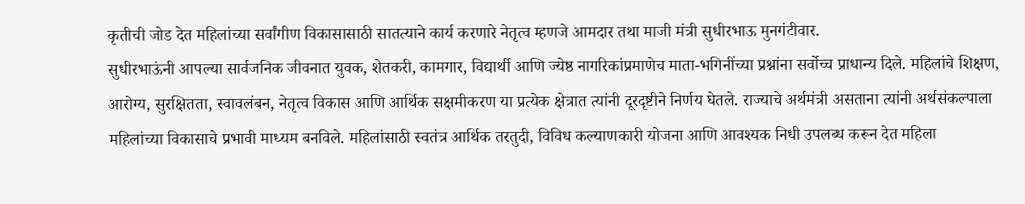कृतीची जोड देत महिलांच्या सर्वांगीण विकासासाठी सातत्याने कार्य करणारे नेतृत्व म्हणजे आमदार तथा माजी मंत्री सुधीरभाऊ मुनगंटीवार.
सुधीरभाऊंनी आपल्या सार्वजनिक जीवनात युवक, शेतकरी, कामगार, विद्यार्थी आणि ज्येष्ठ नागरिकांप्रमाणेच माता-भगिनींच्या प्रश्नांना सर्वोच्च प्राधान्य दिले. महिलांचे शिक्षण, आरोग्य, सुरक्षितता, स्वावलंबन, नेतृत्व विकास आणि आर्थिक सक्षमीकरण या प्रत्येक क्षेत्रात त्यांनी दूरदृष्टीने निर्णय घेतले. राज्याचे अर्थमंत्री असताना त्यांनी अर्थसंकल्पाला महिलांच्या विकासाचे प्रभावी माध्यम बनविले. महिलांसाठी स्वतंत्र आर्थिक तरतुदी, विविध कल्याणकारी योजना आणि आवश्यक निधी उपलब्ध करून देत महिला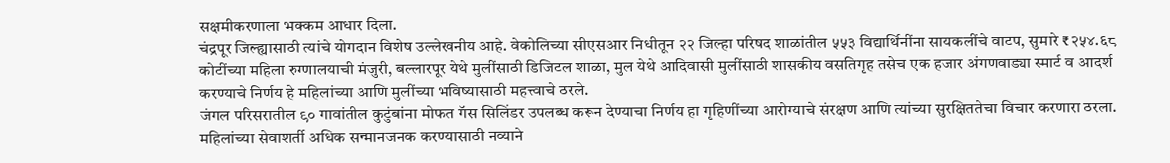सक्षमीकरणाला भक्कम आधार दिला.
चंद्रपूर जिल्ह्यासाठी त्यांचे योगदान विशेष उल्लेखनीय आहे. वेकोलिच्या सीएसआर निधीतून २२ जिल्हा परिषद शाळांतील ५५३ विद्यार्थिनींना सायकलींचे वाटप, सुमारे ₹२५४.६८ कोटींच्या महिला रुग्णालयाची मंजुरी, बल्लारपूर येथे मुलींसाठी डिजिटल शाळा, मुल येथे आदिवासी मुलींसाठी शासकीय वसतिगृह तसेच एक हजार अंगणवाड्या स्मार्ट व आदर्श करण्याचे निर्णय हे महिलांच्या आणि मुलींच्या भविष्यासाठी महत्त्वाचे ठरले.
जंगल परिसरातील ९० गावांतील कुटुंबांना मोफत गॅस सिलिंडर उपलब्ध करून देण्याचा निर्णय हा गृहिणींच्या आरोग्याचे संरक्षण आणि त्यांच्या सुरक्षिततेचा विचार करणारा ठरला.
महिलांच्या सेवाशर्ती अधिक सन्मानजनक करण्यासाठी नव्याने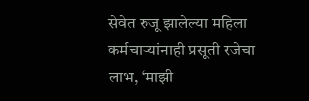सेवेत रुजू झालेल्या महिला कर्मचाऱ्यांनाही प्रसूती रजेचा लाभ, ‘माझी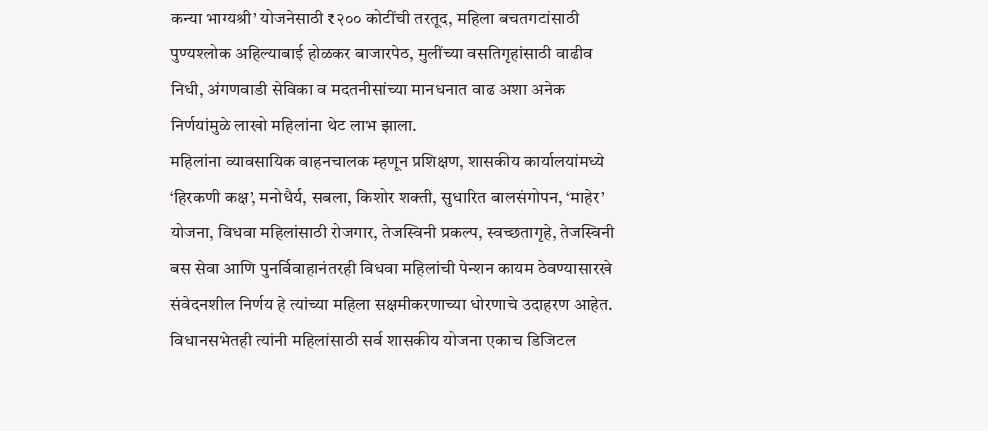कन्या भाग्यश्री’ योजनेसाठी ₹२०० कोटींची तरतूद, महिला बचतगटांसाठी पुण्यश्लोक अहिल्याबाई होळकर बाजारपेठ, मुलींच्या वसतिगृहांसाठी वाढीव निधी, अंगणवाडी सेविका व मदतनीसांच्या मानधनात वाढ अशा अनेक निर्णयांमुळे लाखो महिलांना थेट लाभ झाला.
महिलांना व्यावसायिक वाहनचालक म्हणून प्रशिक्षण, शासकीय कार्यालयांमध्ये ‘हिरकणी कक्ष’, मनोधैर्य, सबला, किशोर शक्ती, सुधारित बालसंगोपन, ‘माहेर’ योजना, विधवा महिलांसाठी रोजगार, तेजस्विनी प्रकल्प, स्वच्छतागृहे, तेजस्विनी बस सेवा आणि पुनर्विवाहानंतरही विधवा महिलांची पेन्शन कायम ठेवण्यासारखे संवेदनशील निर्णय हे त्यांच्या महिला सक्षमीकरणाच्या धोरणाचे उदाहरण आहेत.
विधानसभेतही त्यांनी महिलांसाठी सर्व शासकीय योजना एकाच डिजिटल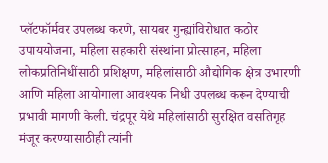प्लॅटफॉर्मवर उपलब्ध करणे, सायबर गुन्ह्यांविरोधात कठोर उपाययोजना, महिला सहकारी संस्थांना प्रोत्साहन, महिला लोकप्रतिनिधींसाठी प्रशिक्षण, महिलांसाठी औद्योगिक क्षेत्र उभारणी आणि महिला आयोगाला आवश्यक निधी उपलब्ध करून देण्याची प्रभावी मागणी केली. चंद्रपूर येथे महिलांसाठी सुरक्षित वसतिगृह मंजूर करण्यासाठीही त्यांनी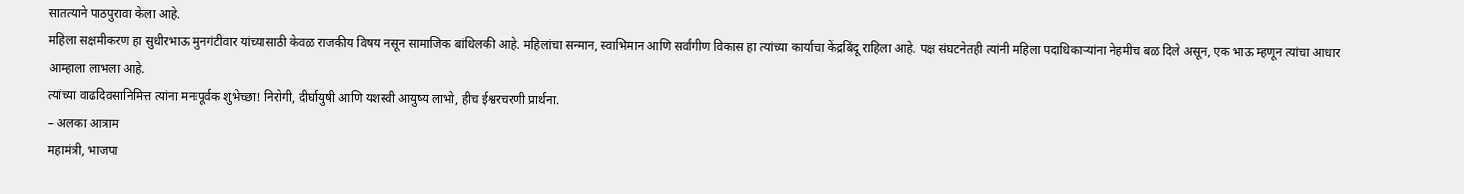सातत्याने पाठपुरावा केला आहे.
महिला सक्षमीकरण हा सुधीरभाऊ मुनगंटीवार यांच्यासाठी केवळ राजकीय विषय नसून सामाजिक बांधिलकी आहे. महिलांचा सन्मान, स्वाभिमान आणि सर्वांगीण विकास हा त्यांच्या कार्याचा केंद्रबिंदू राहिला आहे. पक्ष संघटनेतही त्यांनी महिला पदाधिकाऱ्यांना नेहमीच बळ दिले असून, एक भाऊ म्हणून त्यांचा आधार आम्हाला लाभला आहे.
त्यांच्या वाढदिवसानिमित्त त्यांना मनःपूर्वक शुभेच्छा! निरोगी, दीर्घायुषी आणि यशस्वी आयुष्य लाभो, हीच ईश्वरचरणी प्रार्थना.
– अलका आत्राम
महामंत्री, भाजपा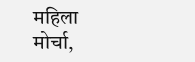महिला मोर्चा,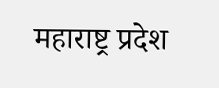महाराष्ट्र प्रदेश